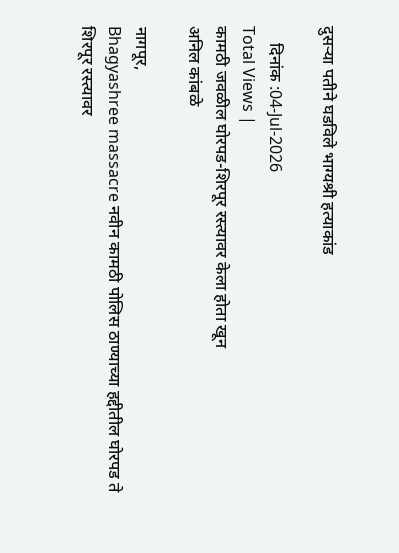दुसऱ्या पतीने घडविले भाग्यश्री हत्याकांड

    दिनांक :04-Jul-2026
Total Views |
कामठी जवळील घोरपड-शिरपूर रस्त्यावर केला होता खून
अनिल कांबळे

नागपूर,
Bhagyashree massacre नवीन कामठी पोलिस ठाण्याच्या हद्दीतील घोरपड ते शिरपूर रस्त्यावर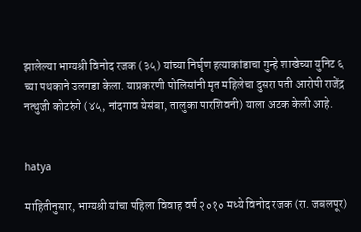झालेल्या भाग्यश्री विनोद रजक (३५) यांच्या निर्घृण हत्याकांडाचा गुन्हे शाखेच्या युनिट ६ च्या पथकाने उलगडा केला. याप्रकरणी पोलिसांनी मृत महिलेचा दुसरा पती आरोपी राजेंद्र नत्थुजी कोटरुंगे (४५, नांदगाव येसंबा, तालुका पारशिवनी) याला अटक केली आहे.


hatya

माहितीनुसार, भाग्यश्री यांचा पहिला विवाह वर्ष २०१० मध्ये विनोद रजक (रा. जबलपूर)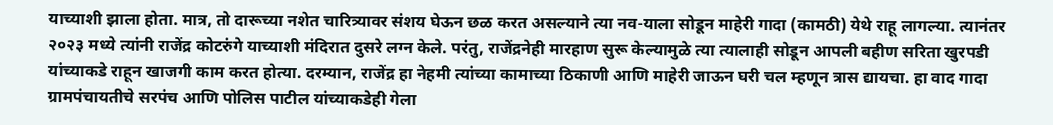याच्याशी झाला होता. मात्र, तो दारूच्या नशेत चारित्र्यावर संशय घेऊन छळ करत असल्याने त्या नव-याला सोडून माहेरी गादा (कामठी) येथे राहू लागल्या. त्यानंतर २०२३ मध्ये त्यांनी राजेंद्र कोटरुंगे याच्याशी मंदिरात दुसरे लग्न केले. परंतु, राजेंद्रनेही मारहाण सुरू केल्यामुळे त्या त्यालाही सोडून आपली बहीण सरिता खुरपडी यांच्याकडे राहून खाजगी काम करत होत्या. दरम्यान, राजेंद्र हा नेहमी त्यांच्या कामाच्या ठिकाणी आणि माहेरी जाऊन घरी चल म्हणून त्रास द्यायचा. हा वाद गादा ग्रामपंचायतीचे सरपंच आणि पोलिस पाटील यांच्याकडेही गेला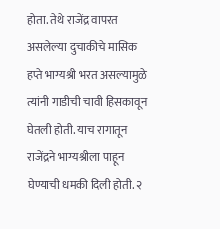होता. तेथे राजेंद्र वापरत असलेल्या दुचाकीचे मासिक हप्ते भाग्यश्री भरत असल्यामुळे त्यांनी गाडीची चावी हिसकावून घेतली होती. याच रागातून राजेंद्रने भाग्यश्रीला पाहून घेण्याची धमकी दिली होती. २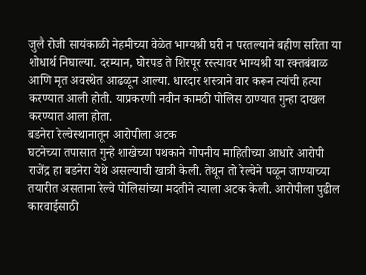जुलै रोजी सायंकाळी नेहमीच्या वेळेत भाग्यश्री घरी न परतल्याने बहीण सरिता या शोधार्थ निघाल्या. दरम्यान, घोरपड ते शिरपूर रस्त्यावर भाग्यश्री या रक्तबंबाळ आणि मृत अवस्थेत आढळून आल्या. धारदार शस्त्राने वार करून त्यांची हत्या करण्यात आली होती. याप्रकरणी नवीन कामठी पोलिस ठाण्यात गुन्हा दाखल करण्यात आला होता.
बडनेरा रेल्वेस्थानातून आरोपीला अटक
घटनेच्या तपासात गुन्हे शाखेच्या पथकाने गोपनीय माहितीच्या आधारे आरोपी राजेंद्र हा बडनेरा येथे असल्याची खात्री केली. तेथून तो रेल्वेने पळून जाण्याच्या तयारीत असताना रेल्वे पोलिसांच्या मदतीने त्याला अटक केली. आरोपीला पुढील कारवाईसाठी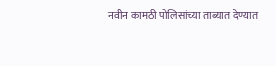नवीन कामठी पोलिसांच्या ताब्यात देण्यात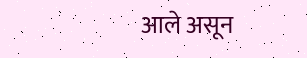आले असून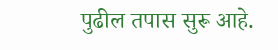पुढील तपास सुरू आहे.